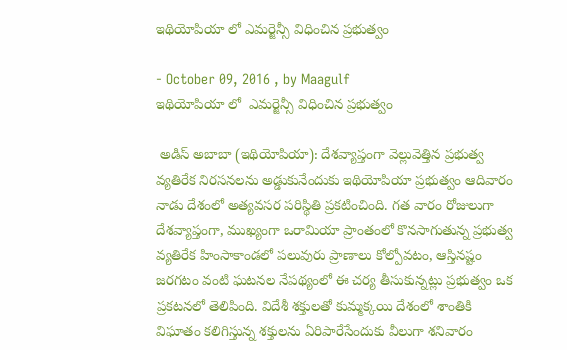ఇథియోపియా లో ఎమర్జెన్సీ విధించిన ప్రభుత్వం

- October 09, 2016 , by Maagulf
ఇథియోపియా లో  ఎమర్జెన్సీ విధించిన ప్రభుత్వం

 అడిస్‌ అబాబా (ఇథియోపియా): దేశవ్యాప్తంగా వెల్లువెత్తిన ప్రభుత్వ వ్యతిరేక నిరసనలను అడ్డుకునేందుకు ఇథియోపియా ప్రభుత్వం ఆదివారం నాడు దేశంలో అత్యవసర పరిస్థితి ప్రకటించింది. గత వారం రోజులుగా దేశవ్యాప్తంగా, ముఖ్యంగా ఒరామియా ప్రాంతంలో కొనసాగుతున్న ప్రభుత్వ వ్యతిరేక హింసాకాండలో పలువురు ప్రాణాలు కోల్పోవటం, ఆస్తినష్టం జరగటం వంటి ఘటనల నేపథ్యంలో ఈ చర్య తీసుకున్నట్లు ప్రభుత్వం ఒక ప్రకటనలో తెలిపింది. విదేశీ శక్తులతో కుమ్మక్కయి దేశంలో శాంతికి విఘాతం కలిగిస్తున్న శక్తులను ఏరిపారేసేందుకు వీలుగా శనివారం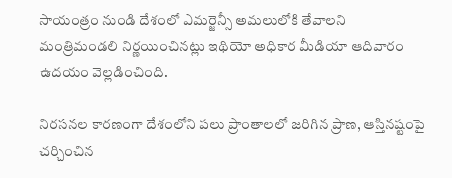సాయంత్రం నుండి దేశంలో ఎమర్జెన్సీ అమలులోకి తేవాలని మంత్రిమండలి నిర్ణయించినట్లు ఇథియో అధికార మీడియా ఆదివారం ఉదయం వెల్లడించింది.

నిరసనల కారణంగా దేశంలోని పలు ప్రాంతాలలో జరిగిన ప్రాణ, ఆస్తినష్టంపై చర్చించిన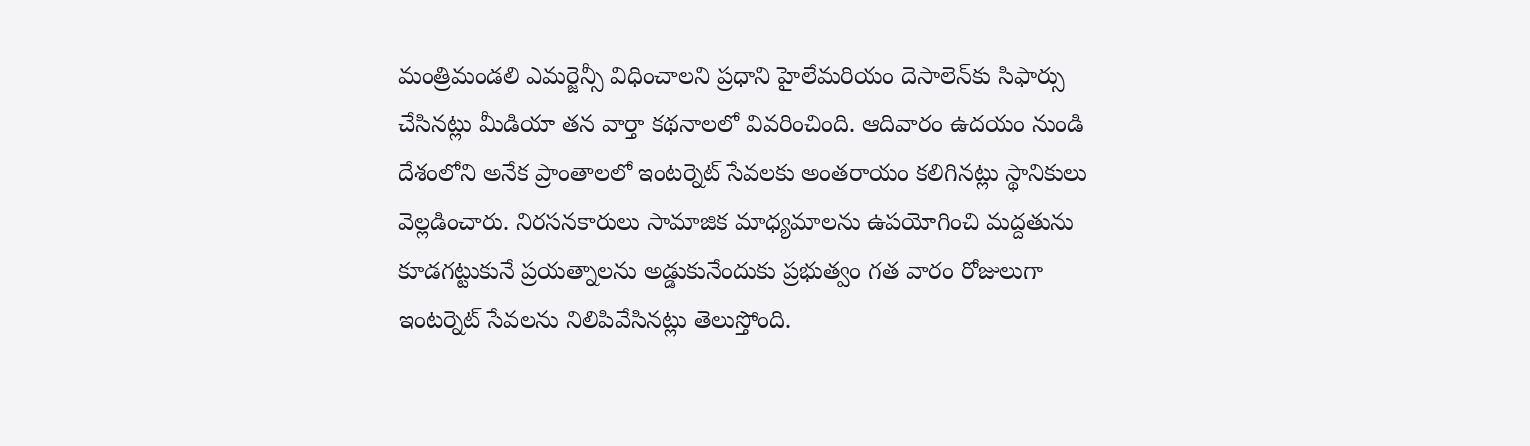మంత్రిమండలి ఎమర్జెన్సీ విధించాలని ప్రధాని హైలేమరియం దెసాలెన్‌కు సిఫార్సు చేసినట్లు మీడియా తన వార్తా కథనాలలో వివరించింది. ఆదివారం ఉదయం నుండి దేశంలోని అనేక ప్రాంతాలలో ఇంటర్నెట్‌ సేవలకు అంతరాయం కలిగినట్లు స్థానికులు వెల్లడించారు. నిరసనకారులు సామాజిక మాధ్యమాలను ఉపయోగించి మద్దతును కూడగట్టుకునే ప్రయత్నాలను అడ్డుకునేందుకు ప్రభుత్వం గత వారం రోజులుగా ఇంటర్నెట్‌ సేవలను నిలిపివేసినట్లు తెలుస్తోంది.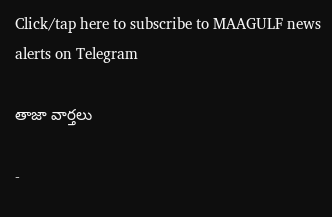Click/tap here to subscribe to MAAGULF news alerts on Telegram

తాజా వార్తలు

-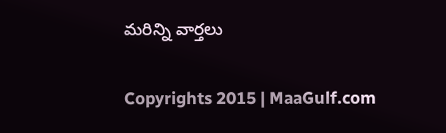మరిన్ని వార్తలు

Copyrights 2015 | MaaGulf.com